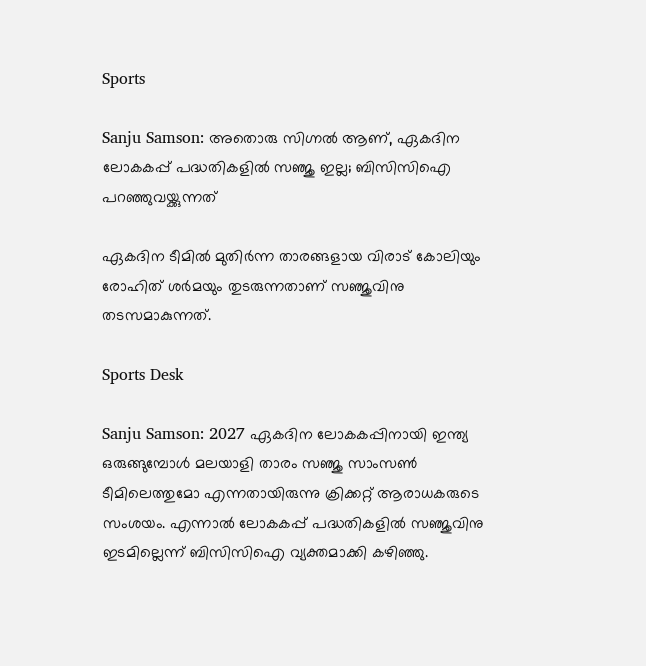Sports

Sanju Samson: അതൊരു സിഗ്നൽ ആണ്, ഏകദിന ലോകകപ്പ് പദ്ധതികളിൽ സഞ്ജു ഇല്ല; ബിസിസിഐ പറഞ്ഞുവയ്ക്കുന്നത്

ഏകദിന ടീമിൽ മുതിർന്ന താരങ്ങളായ വിരാട് കോലിയും രോഹിത് ശർമയും തുടരുന്നതാണ് സഞ്ജുവിനു തടസമാകുന്നത്.

Sports Desk

Sanju Samson: 2027 ഏകദിന ലോകകപ്പിനായി ഇന്ത്യ ഒരുങ്ങുമ്പോൾ മലയാളി താരം സഞ്ജു സാംസൺ ടീമിലെത്തുമോ എന്നതായിരുന്നു ക്രിക്കറ്റ് ആരാധകരുടെ സംശയം. എന്നാൽ ലോകകപ്പ് പദ്ധതികളിൽ സഞ്ജുവിനു ഇടമില്ലെന്ന് ബിസിസിഐ വ്യക്തമാക്കി കഴിഞ്ഞു.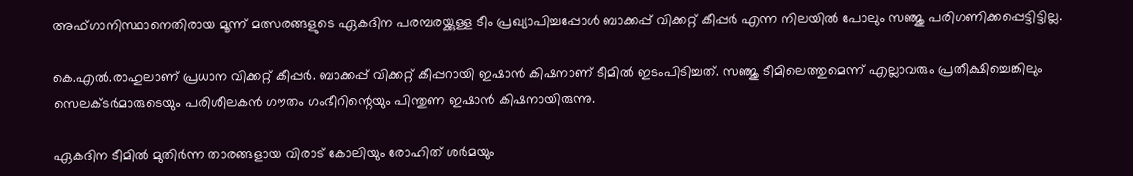അഫ്ഗാനിസ്ഥാനെതിരായ മൂന്ന് മത്സരങ്ങളുടെ ഏകദിന പരമ്പരയ്ക്കുള്ള ടീം പ്രഖ്യാപിച്ചപ്പോൾ ബാക്കപ്പ് വിക്കറ്റ് കീപ്പർ എന്ന നിലയിൽ പോലും സഞ്ജു പരിഗണിക്കപ്പെട്ടിട്ടില്ല.

കെ.എൽ.രാഹുലാണ് പ്രധാന വിക്കറ്റ് കീപ്പർ. ബാക്കപ്പ് വിക്കറ്റ് കീപ്പറായി ഇഷാൻ കിഷനാണ് ടീമിൽ ഇടംപിടിച്ചത്. സഞ്ജു ടീമിലെത്തുമെന്ന് എല്ലാവരും പ്രതീക്ഷിച്ചെങ്കിലും സെലക്ടർമാരുടെയും പരിശീലകൻ ഗൗതം ഗംഭീറിന്റെയും പിന്തുണ ഇഷാൻ കിഷനായിരുന്നു.

ഏകദിന ടീമിൽ മുതിർന്ന താരങ്ങളായ വിരാട് കോലിയും രോഹിത് ശർമയും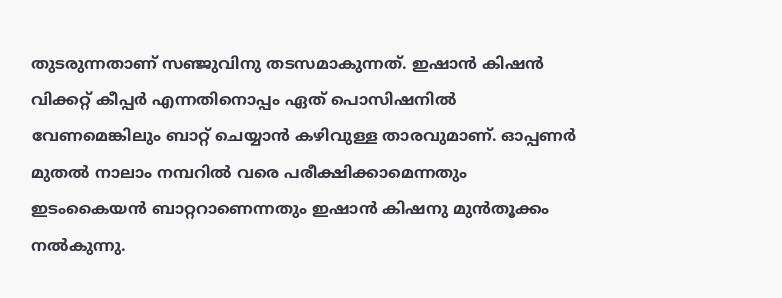തുടരുന്നതാണ് സഞ്ജുവിനു തടസമാകുന്നത്. ഇഷാൻ കിഷൻ വിക്കറ്റ് കീപ്പർ എന്നതിനൊപ്പം ഏത് പൊസിഷനിൽ വേണമെങ്കിലും ബാറ്റ് ചെയ്യാൻ കഴിവുള്ള താരവുമാണ്. ഓപ്പണർ മുതൽ നാലാം നമ്പറിൽ വരെ പരീക്ഷിക്കാമെന്നതും ഇടംകൈയൻ ബാറ്ററാണെന്നതും ഇഷാൻ കിഷനു മുൻതൂക്കം നൽകുന്നു.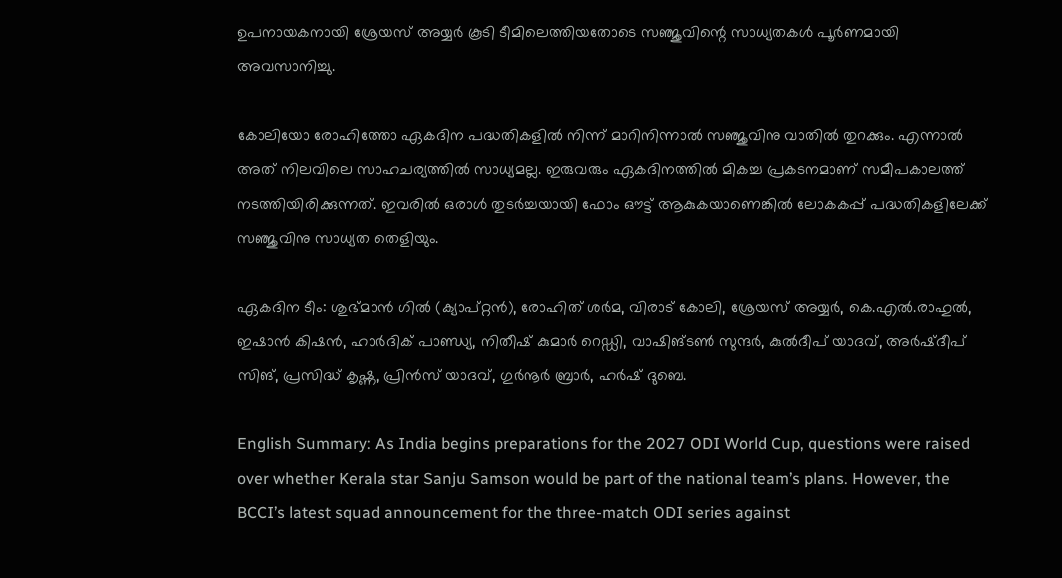ഉപനായകനായി ശ്രേയസ് അയ്യർ കൂടി ടീമിലെത്തിയതോടെ സഞ്ജുവിന്റെ സാധ്യതകൾ പൂർണമായി അവസാനിച്ചു.

കോലിയോ രോഹിത്തോ ഏകദിന പദ്ധതികളിൽ നിന്ന് മാറിനിന്നാൽ സഞ്ജുവിനു വാതിൽ തുറക്കും. എന്നാൽ അത് നിലവിലെ സാഹചര്യത്തിൽ സാധ്യമല്ല. ഇരുവരും ഏകദിനത്തിൽ മികച്ച പ്രകടനമാണ് സമീപകാലത്ത് നടത്തിയിരിക്കുന്നത്. ഇവരിൽ ഒരാൾ തുടർച്ചയായി ഫോം ഔട്ട് ആകുകയാണെങ്കിൽ ലോകകപ്പ് പദ്ധതികളിലേക്ക് സഞ്ജുവിനു സാധ്യത തെളിയും.

ഏകദിന ടീം: ശുഭ്മാൻ ഗിൽ (ക്യാപ്റ്റൻ), രോഹിത് ശർമ, വിരാട് കോലി, ശ്രേയസ് അയ്യർ, കെ.എൽ.രാഹുൽ, ഇഷാൻ കിഷൻ, ഹാർദിക് പാണ്ഡ്യ, നിതീഷ് കുമാർ റെഡ്ഡി, വാഷിങ്ടൺ സുന്ദർ, കുൽദീപ് യാദവ്, അർഷ്ദീപ് സിങ്, പ്രസിദ്ധ് കൃഷ്ണ, പ്രിൻസ് യാദവ്, ഗുർനൂർ ബ്രാർ, ഹർഷ് ദുബെ.

English Summary: As India begins preparations for the 2027 ODI World Cup, questions were raised over whether Kerala star Sanju Samson would be part of the national team’s plans. However, the BCCI’s latest squad announcement for the three-match ODI series against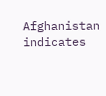Afghanistan indicates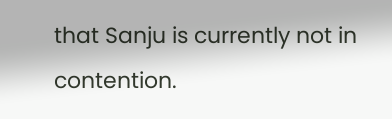that Sanju is currently not in contention.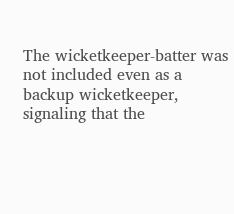The wicketkeeper-batter was not included even as a backup wicketkeeper, signaling that the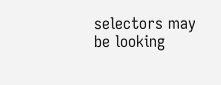selectors may be looking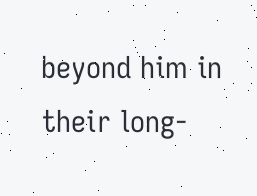beyond him in their long-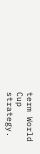term World Cup strategy.